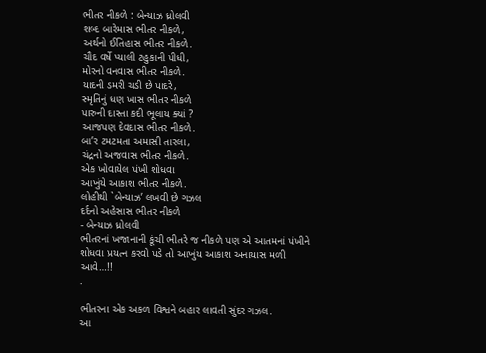ભીતર નીકળે : બેન્યાઝ ધ્રોલવી
શબ્દ બારેમાસ ભીતર નીકળે,
અર્થનો ઈતિહાસ ભીતર નીકળે.
ચૌદ વર્ષે પ્યાલી ટહુકાની પીધી,
મોરનો વનવાસ ભીતર નીકળે.
યાદની ડમરી ચડી છે પાદરે,
સ્મૃતિનું ધણ ખાસ ભીતર નીકળે
પારુની દાસ્તા કદી ભૂલાય ક્યાં ?
આજપણ દેવદાસ ભીતર નીકળે.
બા’ર ટમટમતા અમાસી તારલા,
ચંદ્રનો અજવાસ ભીતર નીકળે.
એક ખોવાયેલ પંખી શોધવા
આખુંયે આકાશ ભીતર નીકળે.
લોહીથી `બેન્યાઝ’ લખવી છે ગઝલ
દર્દનો અહેસાસ ભીતર નીકળે
- બેન્યાઝ ધ્રોલવી
ભીતરનાં ખજાનાની કૂંચી ભીતરે જ નીકળે પણ એ આતમનાં પંખીને શોધવા પ્રયત્ન કરવો પડે તો આખુંય આકાશ અનાયાસ મળી આવે…!!
.

ભીતરના એક અકળ વિશ્વને બહાર લાવતી સુંદર ગઝલ.
આ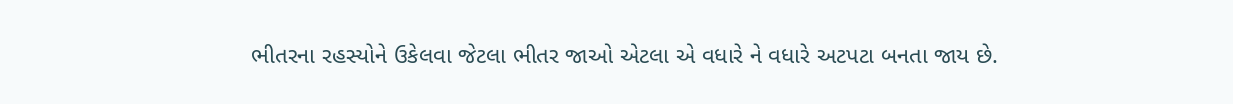ભીતરના રહસ્યોને ઉકેલવા જેટલા ભીતર જાઓ એટલા એ વધારે ને વધારે અટપટા બનતા જાય છે.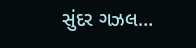સુંદર ગઝલ…